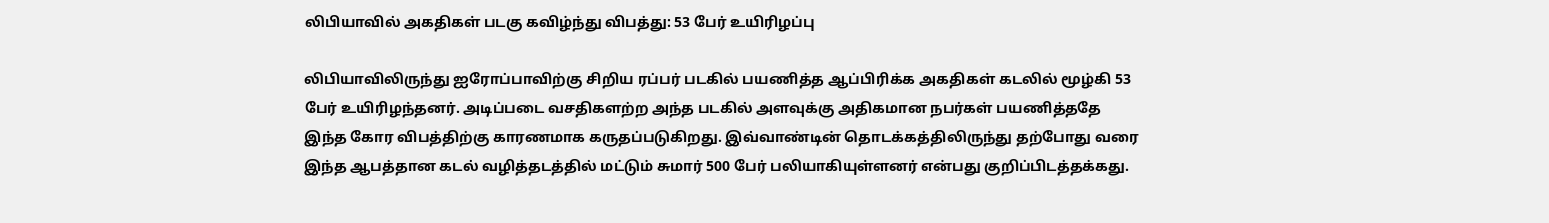லிபியாவில் அகதிகள் படகு கவிழ்ந்து விபத்து: 53 பேர் உயிரிழப்பு

லிபியாவிலிருந்து ஐரோப்பாவிற்கு சிறிய ரப்பர் படகில் பயணித்த ஆப்பிரிக்க அகதிகள் கடலில் மூழ்கி 53 பேர் உயிரிழந்தனர். அடிப்படை வசதிகளற்ற அந்த படகில் அளவுக்கு அதிகமான நபர்கள் பயணித்ததே இந்த கோர விபத்திற்கு காரணமாக கருதப்படுகிறது. இவ்வாண்டின் தொடக்கத்திலிருந்து தற்போது வரை இந்த ஆபத்தான கடல் வழித்தடத்தில் மட்டும் சுமார் 500 பேர் பலியாகியுள்ளனர் என்பது குறிப்பிடத்தக்கது.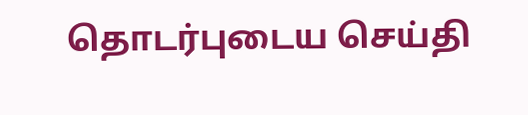தொடர்புடைய செய்தி